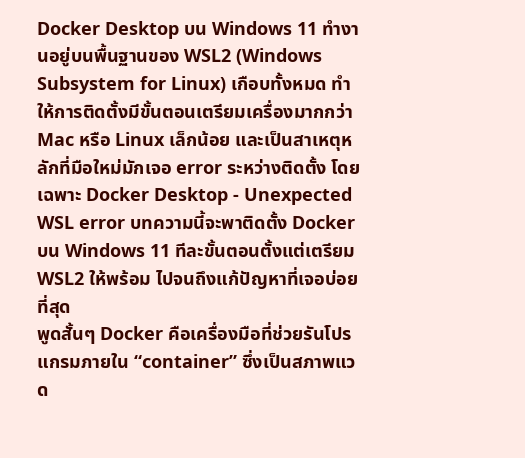Docker Desktop บน Windows 11 ทำงานอยู่บนพื้นฐานของ WSL2 (Windows Subsystem for Linux) เกือบทั้งหมด ทำให้การติดตั้งมีขั้นตอนเตรียมเครื่องมากกว่า Mac หรือ Linux เล็กน้อย และเป็นสาเหตุหลักที่มือใหม่มักเจอ error ระหว่างติดตั้ง โดยเฉพาะ Docker Desktop - Unexpected WSL error บทความนี้จะพาติดตั้ง Docker บน Windows 11 ทีละขั้นตอนตั้งแต่เตรียม WSL2 ให้พร้อม ไปจนถึงแก้ปัญหาที่เจอบ่อยที่สุด
พูดสั้นๆ Docker คือเครื่องมือที่ช่วยรันโปรแกรมภายใน “container” ซึ่งเป็นสภาพแวด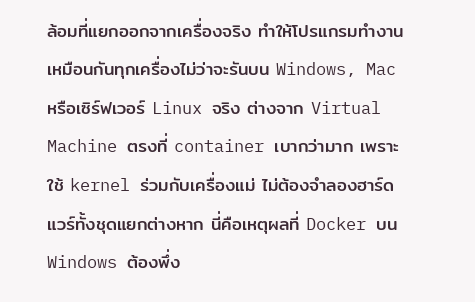ล้อมที่แยกออกจากเครื่องจริง ทำให้โปรแกรมทำงานเหมือนกันทุกเครื่องไม่ว่าจะรันบน Windows, Mac หรือเซิร์ฟเวอร์ Linux จริง ต่างจาก Virtual Machine ตรงที่ container เบากว่ามาก เพราะใช้ kernel ร่วมกับเครื่องแม่ ไม่ต้องจำลองฮาร์ดแวร์ทั้งชุดแยกต่างหาก นี่คือเหตุผลที่ Docker บน Windows ต้องพึ่ง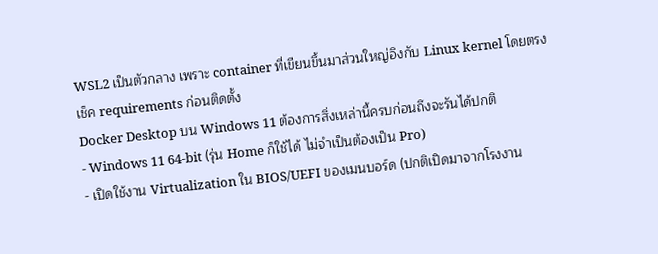WSL2 เป็นตัวกลาง เพราะ container ที่เขียนขึ้นมาส่วนใหญ่อิงกับ Linux kernel โดยตรง
เช็ค requirements ก่อนติดตั้ง
Docker Desktop บน Windows 11 ต้องการสิ่งเหล่านี้ครบก่อนถึงจะรันได้ปกติ
- Windows 11 64-bit (รุ่น Home ก็ใช้ได้ ไม่จำเป็นต้องเป็น Pro)
- เปิดใช้งาน Virtualization ใน BIOS/UEFI ของเมนบอร์ด (ปกติเปิดมาจากโรงงาน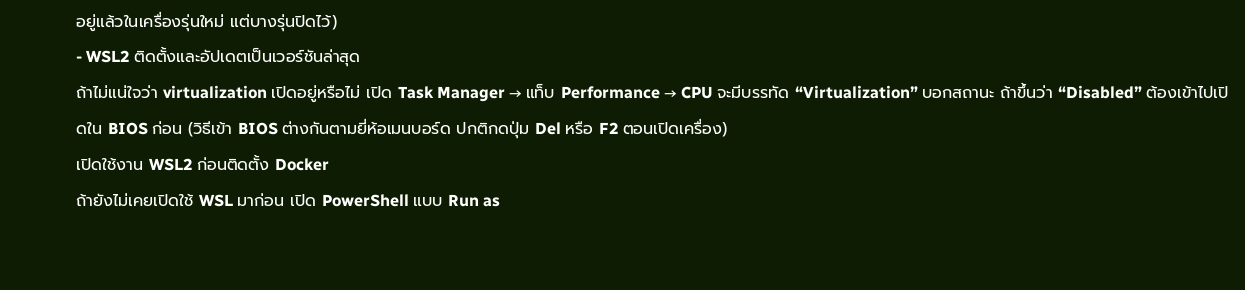อยู่แล้วในเครื่องรุ่นใหม่ แต่บางรุ่นปิดไว้)
- WSL2 ติดตั้งและอัปเดตเป็นเวอร์ชันล่าสุด
ถ้าไม่แน่ใจว่า virtualization เปิดอยู่หรือไม่ เปิด Task Manager → แท็บ Performance → CPU จะมีบรรทัด “Virtualization” บอกสถานะ ถ้าขึ้นว่า “Disabled” ต้องเข้าไปเปิดใน BIOS ก่อน (วิธีเข้า BIOS ต่างกันตามยี่ห้อเมนบอร์ด ปกติกดปุ่ม Del หรือ F2 ตอนเปิดเครื่อง)
เปิดใช้งาน WSL2 ก่อนติดตั้ง Docker
ถ้ายังไม่เคยเปิดใช้ WSL มาก่อน เปิด PowerShell แบบ Run as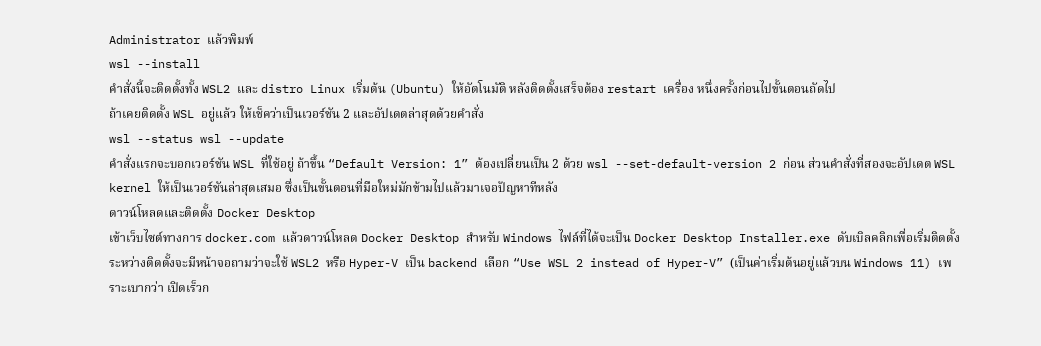Administrator แล้วพิมพ์
wsl --install
คำสั่งนี้จะติดตั้งทั้ง WSL2 และ distro Linux เริ่มต้น (Ubuntu) ให้อัตโนมัติ หลังติดตั้งเสร็จต้อง restart เครื่อง หนึ่งครั้งก่อนไปขั้นตอนถัดไป
ถ้าเคยติดตั้ง WSL อยู่แล้ว ให้เช็คว่าเป็นเวอร์ชัน 2 และอัปเดตล่าสุดด้วยคำสั่ง
wsl --status wsl --update
คำสั่งแรกจะบอกเวอร์ชัน WSL ที่ใช้อยู่ ถ้าขึ้น “Default Version: 1” ต้องเปลี่ยนเป็น 2 ด้วย wsl --set-default-version 2 ก่อน ส่วนคำสั่งที่สองจะอัปเดต WSL kernel ให้เป็นเวอร์ชันล่าสุดเสมอ ซึ่งเป็นขั้นตอนที่มือใหม่มักข้ามไปแล้วมาเจอปัญหาทีหลัง
ดาวน์โหลดและติดตั้ง Docker Desktop
เข้าเว็บไซต์ทางการ docker.com แล้วดาวน์โหลด Docker Desktop สำหรับ Windows ไฟล์ที่ได้จะเป็น Docker Desktop Installer.exe ดับเบิลคลิกเพื่อเริ่มติดตั้ง
ระหว่างติดตั้งจะมีหน้าจอถามว่าจะใช้ WSL2 หรือ Hyper-V เป็น backend เลือก “Use WSL 2 instead of Hyper-V” (เป็นค่าเริ่มต้นอยู่แล้วบน Windows 11) เพราะเบากว่า เปิดเร็วก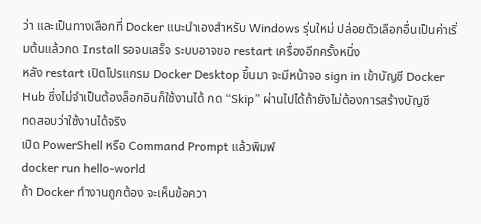ว่า และเป็นทางเลือกที่ Docker แนะนำเองสำหรับ Windows รุ่นใหม่ ปล่อยตัวเลือกอื่นเป็นค่าเริ่มต้นแล้วกด Install รอจนเสร็จ ระบบอาจขอ restart เครื่องอีกครั้งหนึ่ง
หลัง restart เปิดโปรแกรม Docker Desktop ขึ้นมา จะมีหน้าจอ sign in เข้าบัญชี Docker Hub ซึ่งไม่จำเป็นต้องล็อกอินก็ใช้งานได้ กด “Skip” ผ่านไปได้ถ้ายังไม่ต้องการสร้างบัญชี
ทดสอบว่าใช้งานได้จริง
เปิด PowerShell หรือ Command Prompt แล้วพิมพ์
docker run hello-world
ถ้า Docker ทำงานถูกต้อง จะเห็นข้อควา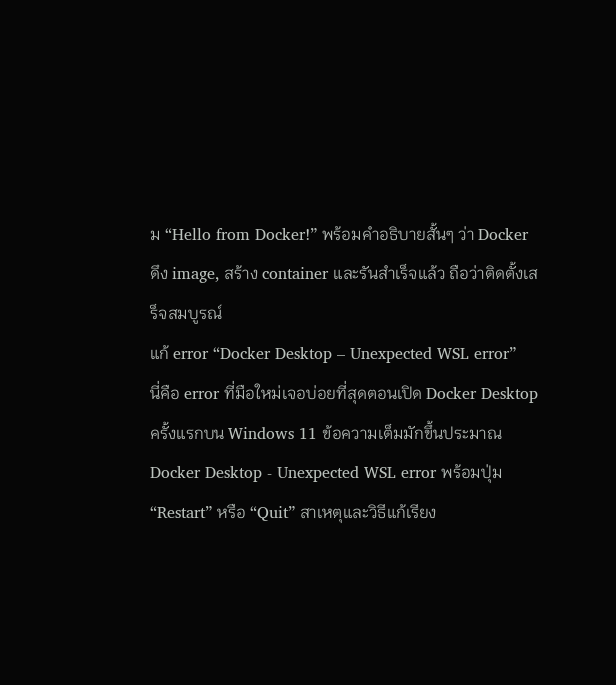ม “Hello from Docker!” พร้อมคำอธิบายสั้นๆ ว่า Docker ดึง image, สร้าง container และรันสำเร็จแล้ว ถือว่าติดตั้งเสร็จสมบูรณ์
แก้ error “Docker Desktop – Unexpected WSL error”
นี่คือ error ที่มือใหม่เจอบ่อยที่สุดตอนเปิด Docker Desktop ครั้งแรกบน Windows 11 ข้อความเต็มมักขึ้นประมาณ Docker Desktop - Unexpected WSL error พร้อมปุ่ม “Restart” หรือ “Quit” สาเหตุและวิธีแก้เรียง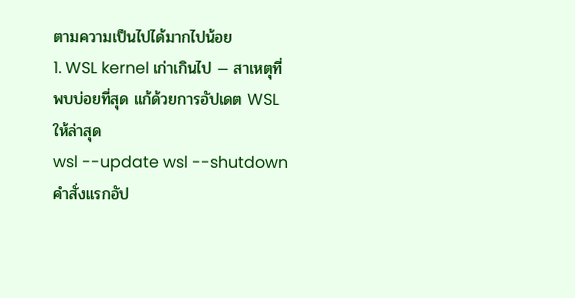ตามความเป็นไปได้มากไปน้อย
1. WSL kernel เก่าเกินไป — สาเหตุที่พบบ่อยที่สุด แก้ด้วยการอัปเดต WSL ให้ล่าสุด
wsl --update wsl --shutdown
คำสั่งแรกอัป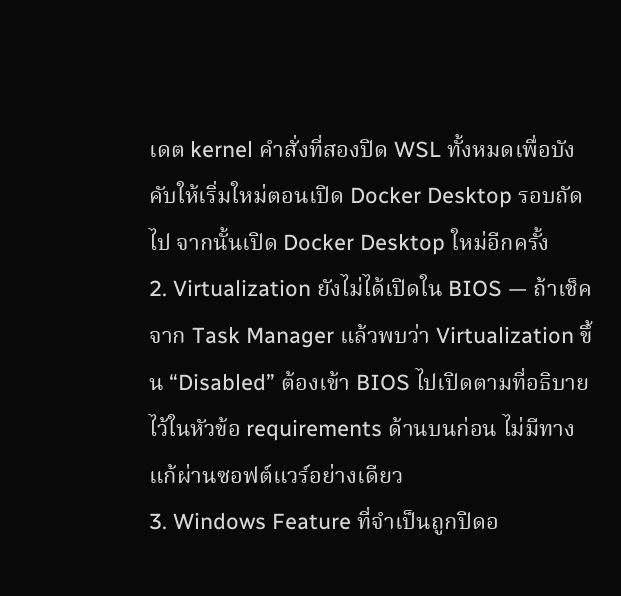เดต kernel คำสั่งที่สองปิด WSL ทั้งหมดเพื่อบังคับให้เริ่มใหม่ตอนเปิด Docker Desktop รอบถัดไป จากนั้นเปิด Docker Desktop ใหม่อีกครั้ง
2. Virtualization ยังไม่ได้เปิดใน BIOS — ถ้าเช็คจาก Task Manager แล้วพบว่า Virtualization ขึ้น “Disabled” ต้องเข้า BIOS ไปเปิดตามที่อธิบายไว้ในหัวข้อ requirements ด้านบนก่อน ไม่มีทางแก้ผ่านซอฟต์แวร์อย่างเดียว
3. Windows Feature ที่จำเป็นถูกปิดอ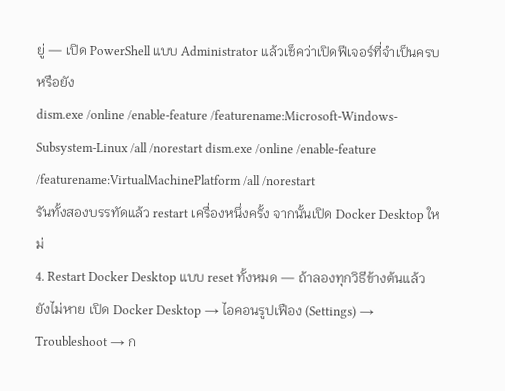ยู่ — เปิด PowerShell แบบ Administrator แล้วเช็คว่าเปิดฟีเจอร์ที่จำเป็นครบหรือยัง
dism.exe /online /enable-feature /featurename:Microsoft-Windows-Subsystem-Linux /all /norestart dism.exe /online /enable-feature /featurename:VirtualMachinePlatform /all /norestart
รันทั้งสองบรรทัดแล้ว restart เครื่องหนึ่งครั้ง จากนั้นเปิด Docker Desktop ใหม่
4. Restart Docker Desktop แบบ reset ทั้งหมด — ถ้าลองทุกวิธีข้างต้นแล้วยังไม่หาย เปิด Docker Desktop → ไอคอนรูปเฟือง (Settings) → Troubleshoot → ก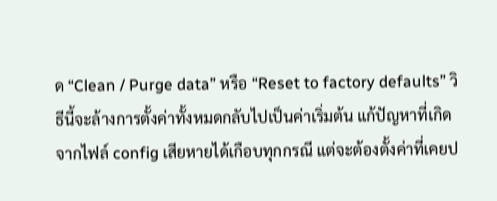ด “Clean / Purge data” หรือ “Reset to factory defaults” วิธีนี้จะล้างการตั้งค่าทั้งหมดกลับไปเป็นค่าเริ่มต้น แก้ปัญหาที่เกิดจากไฟล์ config เสียหายได้เกือบทุกกรณี แต่จะต้องตั้งค่าที่เคยป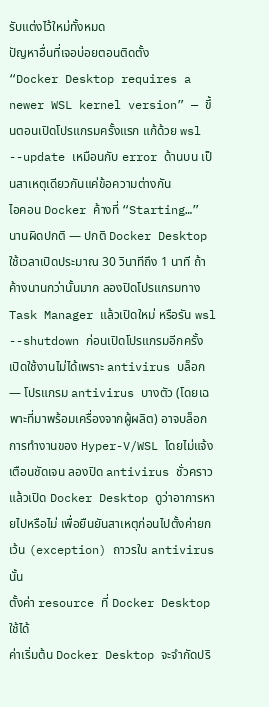รับแต่งไว้ใหม่ทั้งหมด
ปัญหาอื่นที่เจอบ่อยตอนติดตั้ง
“Docker Desktop requires a newer WSL kernel version” — ขึ้นตอนเปิดโปรแกรมครั้งแรก แก้ด้วย wsl --update เหมือนกับ error ด้านบน เป็นสาเหตุเดียวกันแค่ข้อความต่างกัน
ไอคอน Docker ค้างที่ “Starting…” นานผิดปกติ — ปกติ Docker Desktop ใช้เวลาเปิดประมาณ 30 วินาทีถึง 1 นาที ถ้าค้างนานกว่านั้นมาก ลองปิดโปรแกรมทาง Task Manager แล้วเปิดใหม่ หรือรัน wsl --shutdown ก่อนเปิดโปรแกรมอีกครั้ง
เปิดใช้งานไม่ได้เพราะ antivirus บล็อก — โปรแกรม antivirus บางตัว (โดยเฉพาะที่มาพร้อมเครื่องจากผู้ผลิต) อาจบล็อกการทำงานของ Hyper-V/WSL โดยไม่แจ้งเตือนชัดเจน ลองปิด antivirus ชั่วคราวแล้วเปิด Docker Desktop ดูว่าอาการหายไปหรือไม่ เพื่อยืนยันสาเหตุก่อนไปตั้งค่ายกเว้น (exception) ถาวรใน antivirus นั้น
ตั้งค่า resource ที่ Docker Desktop ใช้ได้
ค่าเริ่มต้น Docker Desktop จะจำกัดปริ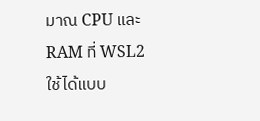มาณ CPU และ RAM ที่ WSL2 ใช้ได้แบบ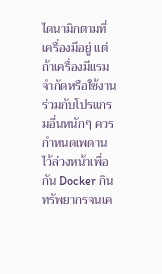ไดนามิกตามที่เครื่องมีอยู่ แต่ถ้าเครื่องมีแรมจำกัดหรือใช้งานร่วมกับโปรแกรมอื่นหนักๆ ควรกำหนดเพดานไว้ล่วงหน้าเพื่อกัน Docker กินทรัพยากรจนเค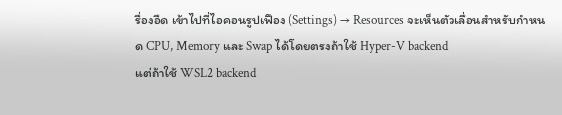รื่องอืด เข้าไปที่ไอคอนรูปเฟือง (Settings) → Resources จะเห็นตัวเลื่อนสำหรับกำหนด CPU, Memory และ Swap ได้โดยตรงถ้าใช้ Hyper-V backend
แต่ถ้าใช้ WSL2 backend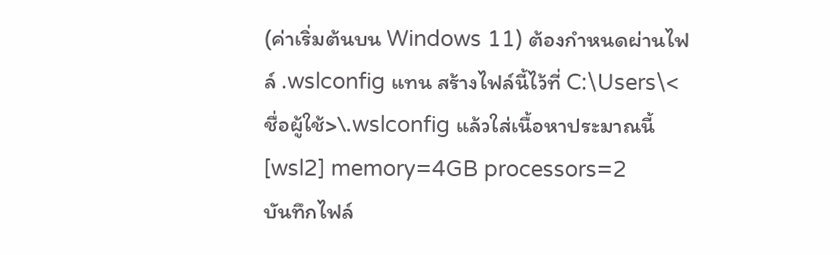(ค่าเริ่มต้นบน Windows 11) ต้องกำหนดผ่านไฟล์ .wslconfig แทน สร้างไฟล์นี้ไว้ที่ C:\Users\<ชื่อผู้ใช้>\.wslconfig แล้วใส่เนื้อหาประมาณนี้
[wsl2] memory=4GB processors=2
บันทึกไฟล์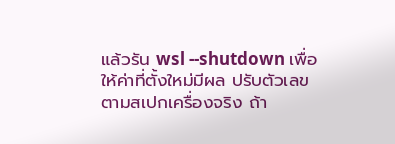แล้วรัน wsl --shutdown เพื่อให้ค่าที่ตั้งใหม่มีผล ปรับตัวเลขตามสเปกเครื่องจริง ถ้า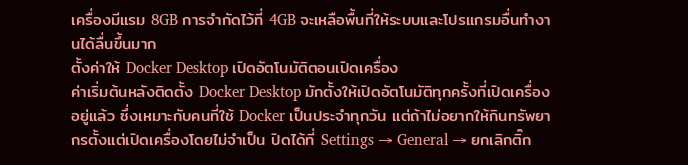เครื่องมีแรม 8GB การจำกัดไว้ที่ 4GB จะเหลือพื้นที่ให้ระบบและโปรแกรมอื่นทำงานได้ลื่นขึ้นมาก
ตั้งค่าให้ Docker Desktop เปิดอัตโนมัติตอนเปิดเครื่อง
ค่าเริ่มต้นหลังติดตั้ง Docker Desktop มักตั้งให้เปิดอัตโนมัติทุกครั้งที่เปิดเครื่องอยู่แล้ว ซึ่งเหมาะกับคนที่ใช้ Docker เป็นประจำทุกวัน แต่ถ้าไม่อยากให้กินทรัพยากรตั้งแต่เปิดเครื่องโดยไม่จำเป็น ปิดได้ที่ Settings → General → ยกเลิกติ๊ก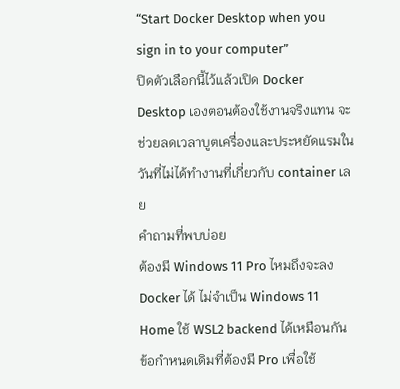“Start Docker Desktop when you sign in to your computer”
ปิดตัวเลือกนี้ไว้แล้วเปิด Docker Desktop เองตอนต้องใช้งานจริงแทน จะช่วยลดเวลาบูตเครื่องและประหยัดแรมในวันที่ไม่ได้ทำงานที่เกี่ยวกับ container เลย
คำถามที่พบบ่อย
ต้องมี Windows 11 Pro ไหมถึงจะลง Docker ได้ ไม่จำเป็น Windows 11 Home ใช้ WSL2 backend ได้เหมือนกัน ข้อกำหนดเดิมที่ต้องมี Pro เพื่อใช้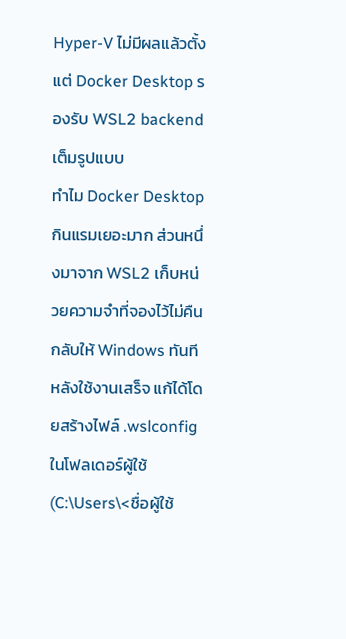Hyper-V ไม่มีผลแล้วตั้งแต่ Docker Desktop รองรับ WSL2 backend เต็มรูปแบบ
ทำไม Docker Desktop กินแรมเยอะมาก ส่วนหนึ่งมาจาก WSL2 เก็บหน่วยความจำที่จองไว้ไม่คืนกลับให้ Windows ทันทีหลังใช้งานเสร็จ แก้ได้โดยสร้างไฟล์ .wslconfig ในโฟลเดอร์ผู้ใช้ (C:\Users\<ชื่อผู้ใช้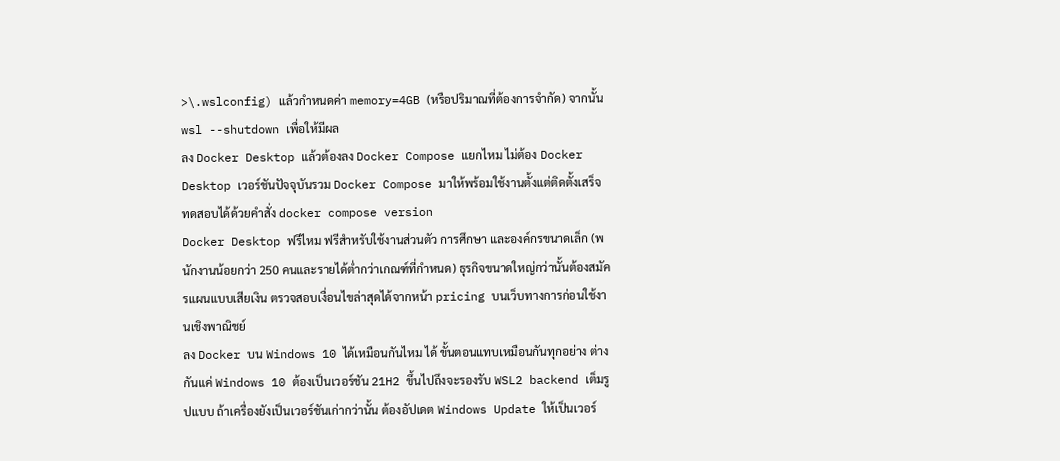>\.wslconfig) แล้วกำหนดค่า memory=4GB (หรือปริมาณที่ต้องการจำกัด) จากนั้น wsl --shutdown เพื่อให้มีผล
ลง Docker Desktop แล้วต้องลง Docker Compose แยกไหม ไม่ต้อง Docker Desktop เวอร์ชันปัจจุบันรวม Docker Compose มาให้พร้อมใช้งานตั้งแต่ติดตั้งเสร็จ ทดสอบได้ด้วยคำสั่ง docker compose version
Docker Desktop ฟรีไหม ฟรีสำหรับใช้งานส่วนตัว การศึกษา และองค์กรขนาดเล็ก (พนักงานน้อยกว่า 250 คนและรายได้ต่ำกว่าเกณฑ์ที่กำหนด) ธุรกิจขนาดใหญ่กว่านั้นต้องสมัครแผนแบบเสียเงิน ตรวจสอบเงื่อนไขล่าสุดได้จากหน้า pricing บนเว็บทางการก่อนใช้งานเชิงพาณิชย์
ลง Docker บน Windows 10 ได้เหมือนกันไหม ได้ ขั้นตอนแทบเหมือนกันทุกอย่าง ต่างกันแค่ Windows 10 ต้องเป็นเวอร์ชัน 21H2 ขึ้นไปถึงจะรองรับ WSL2 backend เต็มรูปแบบ ถ้าเครื่องยังเป็นเวอร์ชันเก่ากว่านั้น ต้องอัปเดต Windows Update ให้เป็นเวอร์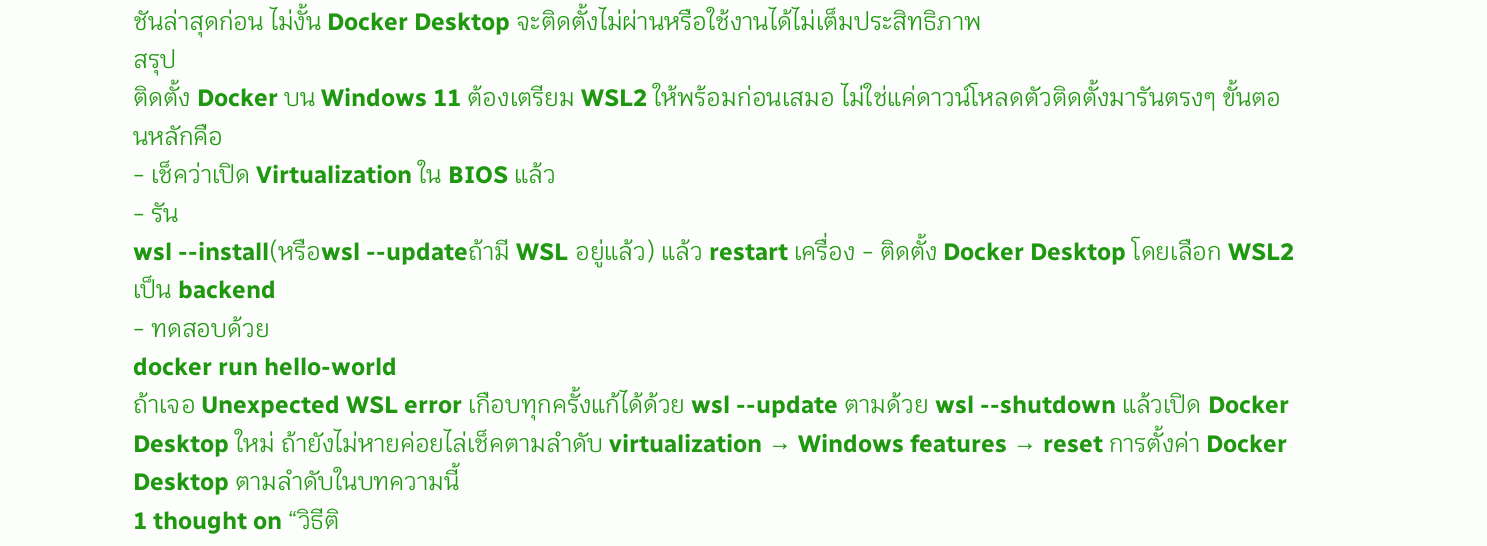ชันล่าสุดก่อน ไม่งั้น Docker Desktop จะติดตั้งไม่ผ่านหรือใช้งานได้ไม่เต็มประสิทธิภาพ
สรุป
ติดตั้ง Docker บน Windows 11 ต้องเตรียม WSL2 ให้พร้อมก่อนเสมอ ไม่ใช่แค่ดาวน์โหลดตัวติดตั้งมารันตรงๆ ขั้นตอนหลักคือ
- เช็คว่าเปิด Virtualization ใน BIOS แล้ว
- รัน
wsl --install(หรือwsl --updateถ้ามี WSL อยู่แล้ว) แล้ว restart เครื่อง - ติดตั้ง Docker Desktop โดยเลือก WSL2 เป็น backend
- ทดสอบด้วย
docker run hello-world
ถ้าเจอ Unexpected WSL error เกือบทุกครั้งแก้ได้ด้วย wsl --update ตามด้วย wsl --shutdown แล้วเปิด Docker Desktop ใหม่ ถ้ายังไม่หายค่อยไล่เช็คตามลำดับ virtualization → Windows features → reset การตั้งค่า Docker Desktop ตามลำดับในบทความนี้
1 thought on “วิธีติ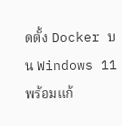ดตั้ง Docker บน Windows 11 พร้อมแก้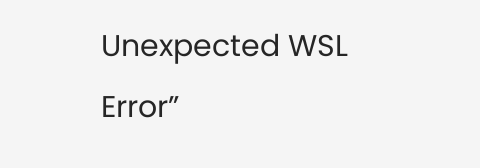Unexpected WSL Error”